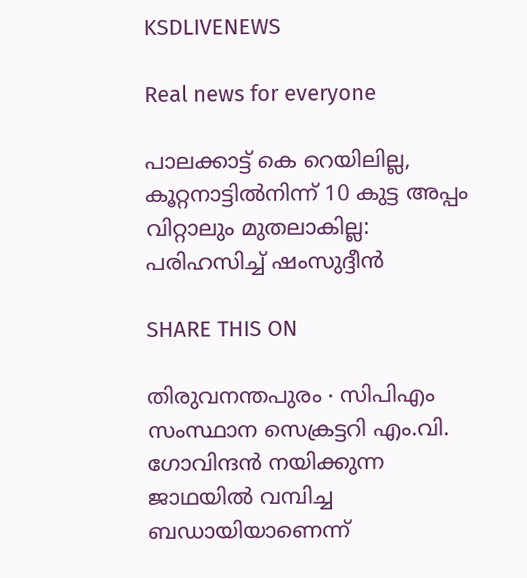KSDLIVENEWS

Real news for everyone

പാലക്കാട്ട് കെ റെയിലില്ല, കൂറ്റനാട്ടിൽനിന്ന് 10 കുട്ട അപ്പം വിറ്റാലും മുതലാകില്ല: പരിഹസിച്ച് ഷംസുദ്ദീൻ

SHARE THIS ON

തിരുവനന്തപുരം ∙ സിപിഎം സംസ്ഥാന സെക്രട്ടറി എം.വി. ഗോവിന്ദൻ നയിക്കുന്ന ജാഥയിൽ വമ്പിച്ച ബഡായിയാണെന്ന്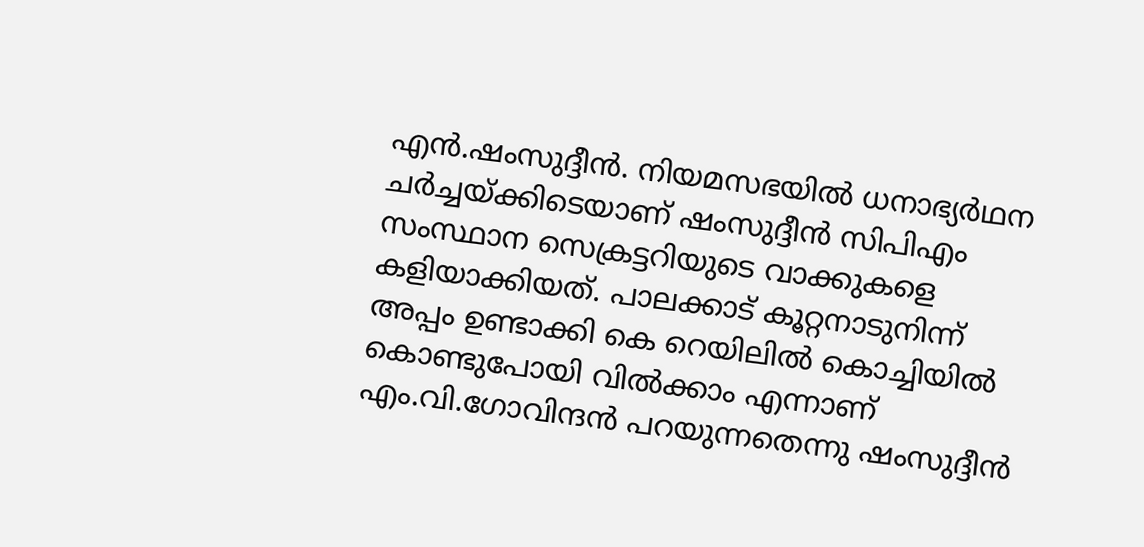എൻ.ഷംസുദ്ദീൻ. നിയമസഭയിൽ ധനാഭ്യർഥന ചർച്ചയ്ക്കിടെയാണ് ഷംസുദ്ദീൻ സിപിഎം സംസ്ഥാന സെക്രട്ടറിയുടെ വാക്കുകളെ കളിയാക്കിയത്. പാലക്കാട് കൂറ്റനാടുനിന്ന് അപ്പം ഉണ്ടാക്കി കെ റെയിലിൽ കൊച്ചിയിൽ കൊണ്ടുപോയി വിൽക്കാം എന്നാണ് എം.വി.ഗോവിന്ദൻ പറയുന്നതെന്നു ഷംസുദ്ദീൻ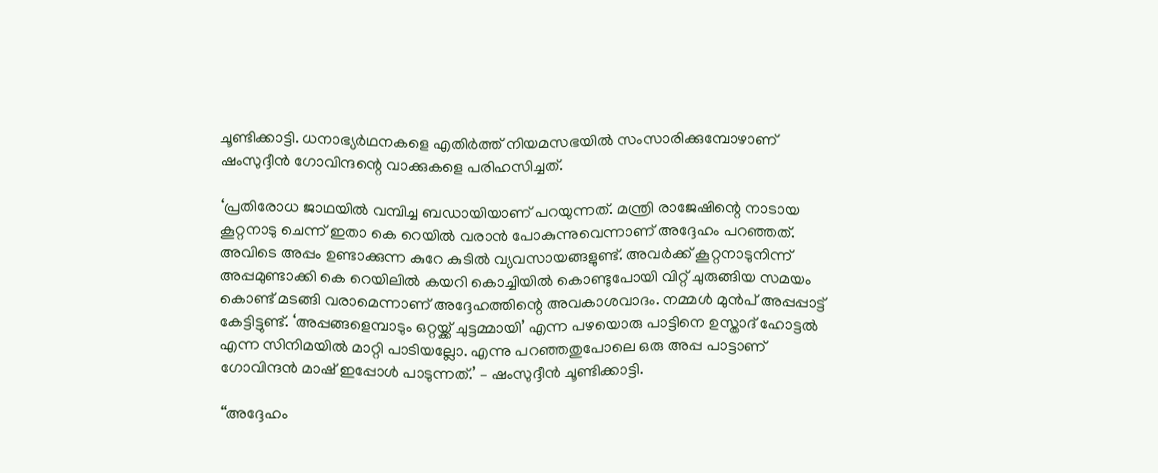ചൂണ്ടിക്കാട്ടി. ധനാഭ്യർഥനകളെ എതിർത്ത് നിയമസഭയിൽ സംസാരിക്കുമ്പോഴാണ് ഷംസുദ്ദീൻ ഗോവിന്ദന്റെ വാക്കുകളെ പരിഹസിച്ചത്.

‘പ്രതിരോധ ജാഥയിൽ വമ്പിച്ച ബഡായിയാണ് പറയുന്നത്. മന്ത്രി രാജേഷിന്റെ നാടായ കൂറ്റനാടു ചെന്ന് ഇതാ കെ റെയിൽ വരാൻ പോകുന്നുവെന്നാണ് അദ്ദേഹം പറഞ്ഞത്. അവിടെ അപ്പം ഉണ്ടാക്കുന്ന കുറേ കുടിൽ വ്യവസായങ്ങളുണ്ട്. അവർക്ക് കൂറ്റനാടുനിന്ന് അപ്പമുണ്ടാക്കി കെ റെയിലിൽ കയറി കൊച്ചിയിൽ കൊണ്ടുപോയി വിറ്റ് ചുരുങ്ങിയ സമയം കൊണ്ട് മടങ്ങി വരാമെന്നാണ് അദ്ദേഹത്തിന്റെ അവകാശവാദം. നമ്മൾ മുൻപ് അപ്പപ്പാട്ട് കേട്ടിട്ടുണ്ട്. ‘അപ്പങ്ങളെമ്പാടും ഒറ്റയ്ക്ക് ചുട്ടമ്മായി’ എന്ന പഴയൊരു പാട്ടിനെ ഉസ്താദ് ഹോട്ടൽ എന്ന സിനിമയിൽ മാറ്റി പാടിയല്ലോ. എന്നു പറഞ്ഞതുപോലെ ഒരു അപ്പ പാട്ടാണ് ഗോവിന്ദൻ മാഷ് ഇപ്പോൾ പാടുന്നത്.’ – ഷംസുദ്ദീൻ ചൂണ്ടിക്കാട്ടി.

‘‘അദ്ദേഹം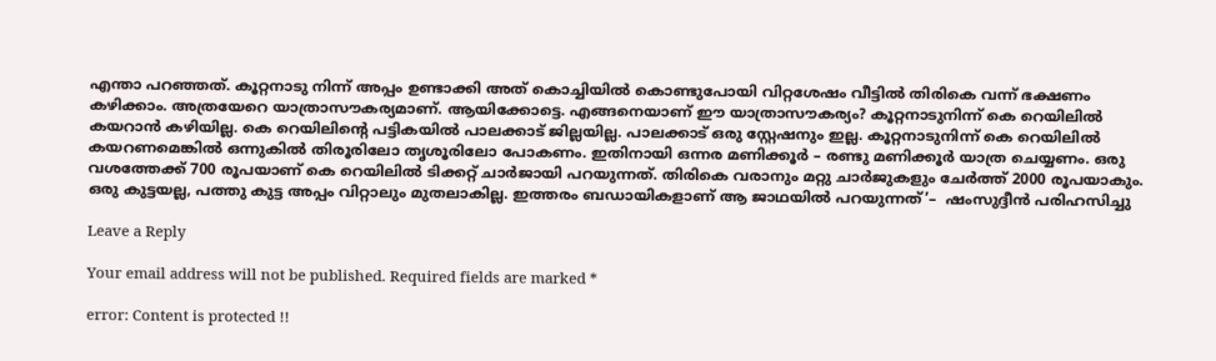എന്താ പറഞ്ഞത്. കൂറ്റനാടു നിന്ന് അപ്പം ഉണ്ടാക്കി അത് കൊച്ചിയിൽ കൊണ്ടുപോയി വിറ്റശേഷം വീട്ടിൽ തിരികെ വന്ന് ഭക്ഷണം കഴിക്കാം. അത്രയേറെ യാത്രാസൗകര്യമാണ്. ആയിക്കോട്ടെ. എങ്ങനെയാണ് ഈ യാത്രാസൗകര്യം? കൂറ്റനാടുനിന്ന് കെ റെയിലിൽ കയറാൻ കഴിയില്ല. കെ റെയിലിന്റെ പട്ടികയിൽ പാലക്കാട് ജില്ലയില്ല. പാലക്കാട് ഒരു സ്റ്റേഷനും ഇല്ല. കൂറ്റനാടുനിന്ന് കെ റെയിലിൽ കയറണമെങ്കിൽ ഒന്നുകിൽ തിരൂരിലോ തൃശൂരിലോ പോകണം. ഇതിനായി ഒന്നര മണിക്കൂർ – രണ്ടു മണിക്കൂർ യാത്ര ചെയ്യണം. ഒരു വശത്തേക്ക് 700 രൂപയാണ് കെ റെയിലിൽ ടിക്കറ്റ് ചാർജായി പറയുന്നത്. തിരികെ വരാനും മറ്റു ചാർജുകളും ചേർത്ത് 2000 രൂപയാകും. ഒരു കുട്ടയല്ല, പത്തു കുട്ട അപ്പം വിറ്റാലും മുതലാകില്ല. ഇത്തരം ബഡായികളാണ് ആ ജാഥയിൽ പറയുന്നത്’–  ഷംസുദ്ദീൻ പരിഹസിച്ചു

Leave a Reply

Your email address will not be published. Required fields are marked *

error: Content is protected !!